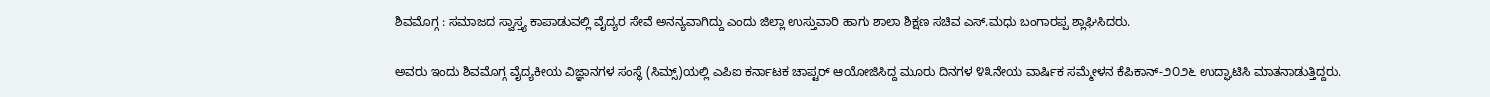ಶಿವಮೊಗ್ಗ : ಸಮಾಜದ ಸ್ವಾಸ್ತ್ಯ ಕಾಪಾಡುವಲ್ಲಿ ವೈದ್ಯರ ಸೇವೆ ಅನನ್ಯವಾಗಿದ್ದು ಎಂದು ಜಿಲ್ಲಾ ಉಸ್ತುವಾರಿ ಹಾಗು ಶಾಲಾ ಶಿಕ್ಷಣ ಸಚಿವ ಎಸ್.ಮಧು ಬಂಗಾರಪ್ಪ ಶ್ಲಾಘಿಸಿದರು.

ಅವರು ಇಂದು ಶಿವಮೊಗ್ಗ ವೈದ್ಯಕೀಯ ವಿಜ್ಞಾನಗಳ ಸಂಸ್ಥೆ (ಸಿಮ್ಸ್)ಯಲ್ಲಿ ಎಪಿಐ ಕರ್ನಾಟಕ ಚಾಪ್ಟರ್ ಆಯೋಜಿಸಿದ್ದ ಮೂರು ದಿನಗಳ ೪೩ನೇಯ ವಾರ್ಷಿಕ ಸಮ್ಮೇಳನ ಕೆಪಿಕಾನ್-೨೦೨೬ ಉದ್ಘಾಟಿಸಿ ಮಾತನಾಡುತ್ತಿದ್ದರು.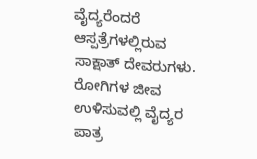ವೈದ್ಯರೆಂದರೆ ಆಸ್ಪತ್ರೆಗಳಲ್ಲಿರುವ ಸಾಕ್ಷಾತ್ ದೇವರುಗಳು. ರೋಗಿಗಳ ಜೀವ ಉಳಿಸುವಲ್ಲಿ ವೈದ್ಯರ ಪಾತ್ರ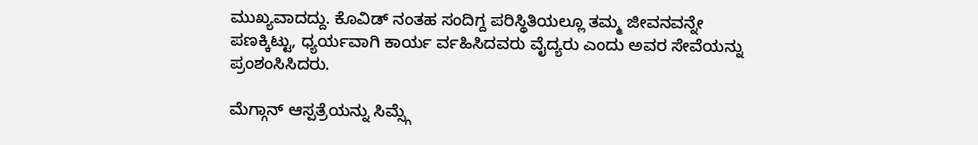ಮುಖ್ಯವಾದದ್ದು. ಕೊವಿಡ್ ನಂತಹ ಸಂದಿಗ್ದ ಪರಿಸ್ಥಿತಿಯಲ್ಲೂ ತಮ್ಮ ಜೀವನವನ್ನೇ ಪಣಕ್ಕಿಟ್ಟು, ಧ್ಯರ್ಯವಾಗಿ ಕಾರ್ಯ ರ್ವಹಿಸಿದವರು ವೈದ್ಯರು ಎಂದು ಅವರ ಸೇವೆಯನ್ನು ಪ್ರಂಶಂಸಿಸಿದರು.

ಮೆಗ್ಗಾನ್ ಆಸ್ಪತ್ರೆಯನ್ನು ಸಿಮ್ಸ್ಗೆ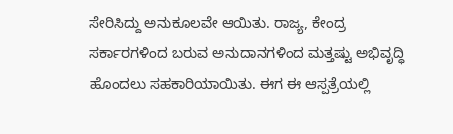ಸೇರಿಸಿದ್ದು ಅನುಕೂಲವೇ ಆಯಿತು. ರಾಜ್ಯ, ಕೇಂದ್ರ ಸರ್ಕಾರಗಳಿಂದ ಬರುವ ಅನುದಾನಗಳಿಂದ ಮತ್ತಷ್ಟು ಅಭಿವೃದ್ಧಿ ಹೊಂದಲು ಸಹಕಾರಿಯಾಯಿತು. ಈಗ ಈ ಆಸ್ಪತ್ರೆಯಲ್ಲಿ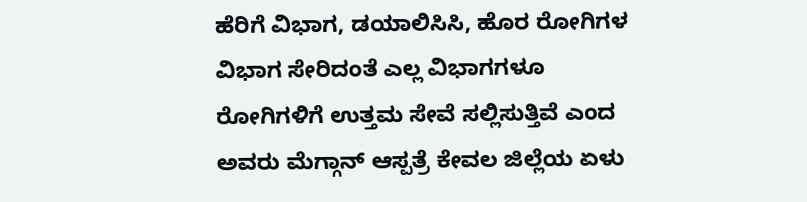ಹೆರಿಗೆ ವಿಭಾಗ, ಡಯಾಲಿಸಿಸಿ, ಹೊರ ರೋಗಿಗಳ ವಿಭಾಗ ಸೇರಿದಂತೆ ಎಲ್ಲ ವಿಭಾಗಗಳೂ ರೋಗಿಗಳಿಗೆ ಉತ್ತಮ ಸೇವೆ ಸಲ್ಲಿಸುತ್ತಿವೆ ಎಂದ ಅವರು ಮೆಗ್ಗಾನ್ ಆಸ್ಪತ್ರೆ ಕೇವಲ ಜಿಲ್ಲೆಯ ಏಳು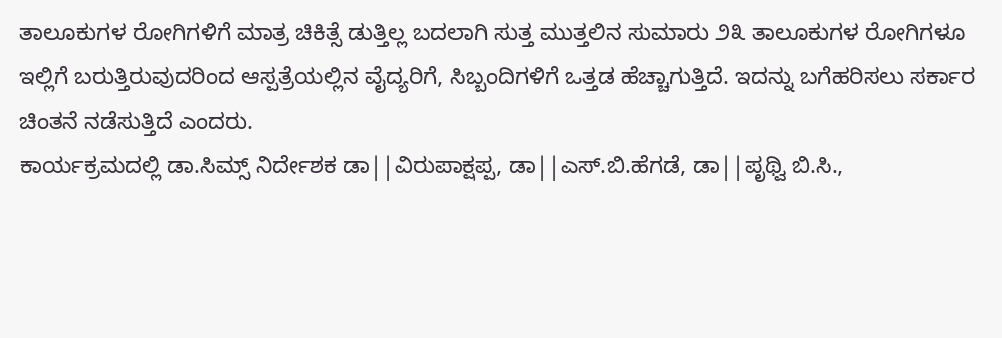ತಾಲೂಕುಗಳ ರೋಗಿಗಳಿಗೆ ಮಾತ್ರ ಚಿಕಿತ್ಸೆ ಡುತ್ತಿಲ್ಲ ಬದಲಾಗಿ ಸುತ್ತ ಮುತ್ತಲಿನ ಸುಮಾರು ೨೩ ತಾಲೂಕುಗಳ ರೋಗಿಗಳೂ ಇಲ್ಲಿಗೆ ಬರುತ್ತಿರುವುದರಿಂದ ಆಸ್ಪತ್ರೆಯಲ್ಲಿನ ವೈದ್ಯರಿಗೆ, ಸಿಬ್ಬಂದಿಗಳಿಗೆ ಒತ್ತಡ ಹೆಚ್ಚಾಗುತ್ತಿದೆ. ಇದನ್ನು ಬಗೆಹರಿಸಲು ಸರ್ಕಾರ ಚಿಂತನೆ ನಡೆಸುತ್ತಿದೆ ಎಂದರು.
ಕಾರ್ಯಕ್ರಮದಲ್ಲಿ ಡಾ.ಸಿಮ್ಸ್ ನಿರ್ದೇಶಕ ಡಾ||ವಿರುಪಾಕ್ಷಪ್ಪ, ಡಾ||ಎಸ್.ಬಿ.ಹೆಗಡೆ, ಡಾ||ಪೃಥ್ವಿ ಬಿ.ಸಿ.,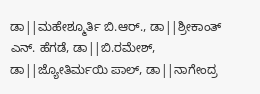ಡಾ||ಮಹೇಶ್ಮೂರ್ತಿ ಬಿ.ಆರ್., ಡಾ||ಶ್ರೀಕಾಂತ್ ಎನ್. ಹೆಗಡೆ, ಡಾ||ಬಿ.ರಮೇಶ್, ಡಾ||ಜ್ಯೋತಿರ್ಮಯಿ ಪಾಲ್, ಡಾ||ನಾಗೇಂದ್ರ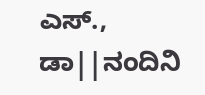ಎಸ್., ಡಾ||ನಂದಿನಿ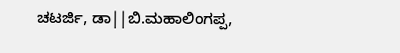ಚಟರ್ಜಿ, ಡಾ||ಬಿ.ಮಹಾಲಿಂಗಪ್ಪ,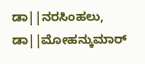ಡಾ||ನರಸಿಂಹಲು, ಡಾ||ಮೋಹನ್ಕುಮಾರ್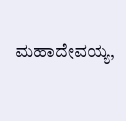ಮಹಾದೇವಯ್ಯ,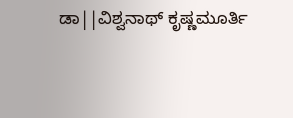ಡಾ||ವಿಶ್ವನಾಥ್ ಕೃಷ್ಣಮೂರ್ತಿ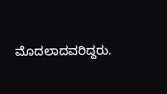ಮೊದಲಾದವರಿದ್ದರು.